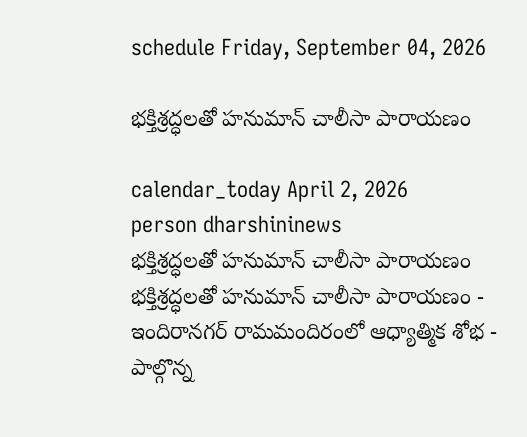schedule Friday, September 04, 2026

భక్తిశ్రద్ధలతో హనుమాన్ చాలీసా పారాయణం

calendar_today April 2, 2026
person dharshininews
భక్తిశ్రద్ధలతో హనుమాన్ చాలీసా పారాయణం
భక్తిశ్రద్ధలతో హనుమాన్ చాలీసా పారాయణం - ఇందిరానగర్‌ రామమందిరంలో ఆధ్యాత్మిక శోభ - పాల్గొన్న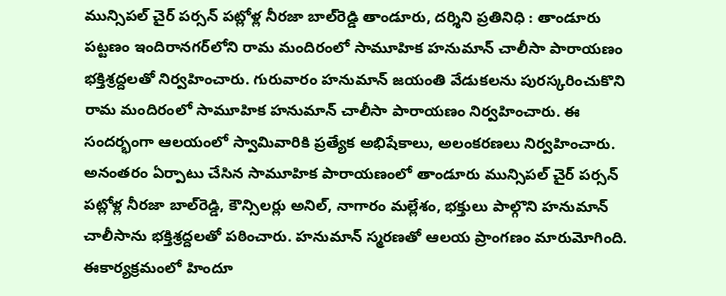మున్సిపల్ చైర్ పర్సన్ పట్లోళ్ల నీరజా బాల్‌రెడ్డి తాండూరు, దర్శిని ప్రతినిధి : తాండూరు పట్టణం ఇందిరానగర్‌లోని రామ మందిరంలో సామూహిక హనుమాన్ చాలీసా పారాయణం భక్తిశ్రద్దలతో నిర్వహించారు. గురువారం హనుమాన్ జయంతి వేడుకలను పురస్కరించుకొని రామ మందిరంలో సామూహిక హనుమాన్ చాలీసా పారాయణం నిర్వహించారు. ఈ సందర్భంగా ఆలయంలో స్వామివారికి ప్రత్యేక అభిషేకాలు, అలంకరణలు నిర్వహించారు. అనంతరం ఏర్పాటు చేసిన సామూహిక పారాయణంలో తాండూరు మున్సిపల్ చైర్ పర్సన్ పట్లోళ్ల నీరజా బాల్‌రెడ్డి, కౌన్సిలర్లు అనిల్, నాగారం మల్లేశం, భక్తులు పాల్గొని హనుమాన్ చాలీసాను భక్తిశ్రద్దలతో పఠించారు. హనుమాన్ స్మరణతో ఆలయ ప్రాంగణం మారుమోగింది. ఈకార్యక్రమంలో హిందూ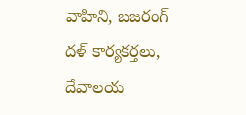వాహిని, బజరంగ్ దళ్ కార్యకర్తలు, దేవాలయ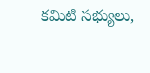కమిటి సభ్యులు,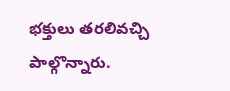భక్తులు తరలివచ్చి పాల్గొన్నారు.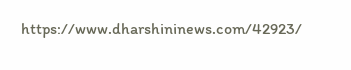https://www.dharshininews.com/42923/